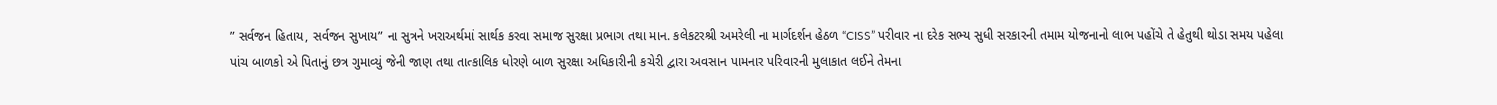” સર્વજન હિતાય, સર્વજન સુખાય” ના સુત્રને ખરાઅર્થમાં સાર્થક કરવા સમાજ સુરક્ષા પ્રભાગ તથા માન. કલેકટરશ્રી અમરેલી ના માર્ગદર્શન હેઠળ “CISS” પરીવાર ના દરેક સભ્ય સુધી સરકારની તમામ યોજનાનો લાભ પહોંચે તે હેતુથી થોડા સમય પહેલા પાંચ બાળકો એ પિતાનું છત્ર ગુમાવ્યું જેની જાણ તથા તાત્કાલિક ધોરણે બાળ સુરક્ષા અધિકારીની કચેરી દ્વારા અવસાન પામનાર પરિવારની મુલાકાત લઈને તેમના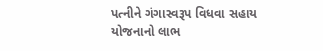પત્નીને ગંગાસ્વરૂપ વિધવા સહાય યોજનાનો લાભ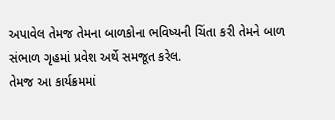અપાવેલ તેમજ તેમના બાળકોના ભવિષ્યની ચિંતા કરી તેમને બાળ સંભાળ ગૃહમાં પ્રવેશ અર્થે સમજૂત કરેલ.
તેમજ આ કાર્યક્રમમાં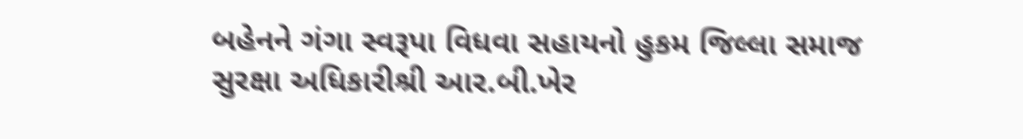બહેનને ગંગા સ્વરૂપા વિધવા સહાયનો હુકમ જિલ્લા સમાજ સુરક્ષા અધિકારીશ્રી આર.બી.ખેર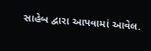સાહેબ દ્વારા આપવામાં આવેલ.